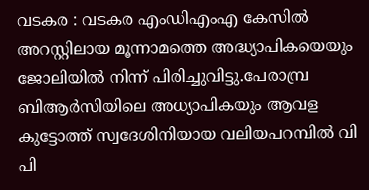വടകര : വടകര എംഡിഎംഎ കേസിൽ അറസ്റ്റിലായ മൂന്നാമത്തെ അദ്ധ്യാപികയെയും ജോലിയിൽ നിന്ന് പിരിച്ചുവിട്ടു.പേരാമ്പ്ര ബിആർസിയിലെ അധ്യാപികയും ആവള കുട്ടോത്ത് സ്വദേശിനിയായ വലിയപറമ്പിൽ വി പി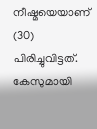നീഷ്മയെയാണ് (30) പിരിച്ചുവിട്ടത്.
കേസുമായി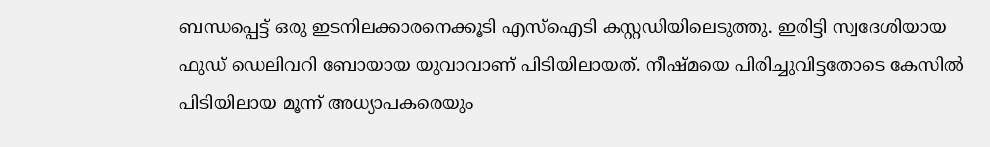ബന്ധപ്പെട്ട് ഒരു ഇടനിലക്കാരനെക്കൂടി എസ്ഐടി കസ്റ്റഡിയിലെടുത്തു. ഇരിട്ടി സ്വദേശിയായ ഫുഡ് ഡെലിവറി ബോയായ യുവാവാണ് പിടിയിലായത്. നീഷ്മയെ പിരിച്ചുവിട്ടതോടെ കേസിൽ പിടിയിലായ മൂന്ന് അധ്യാപകരെയും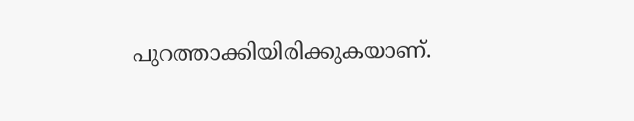പുറത്താക്കിയിരിക്കുകയാണ്.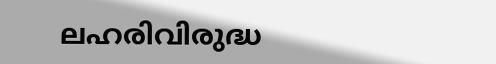ലഹരിവിരുദ്ധ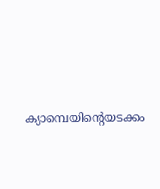ക്യാമ്പെയിന്റെയടക്കം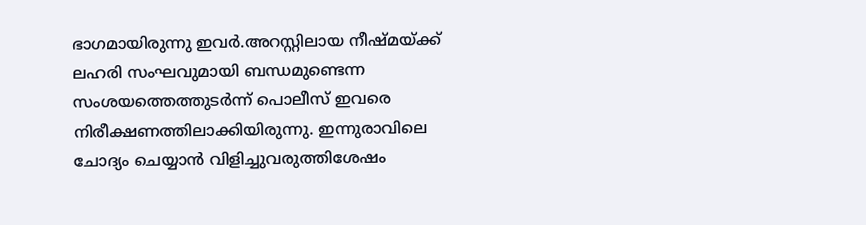ഭാഗമായിരുന്നു ഇവർ.അറസ്റ്റിലായ നീഷ്മയ്ക്ക് ലഹരി സംഘവുമായി ബന്ധമുണ്ടെന്ന സംശയത്തെത്തുടർന്ന് പൊലീസ് ഇവരെ നിരീക്ഷണത്തിലാക്കിയിരുന്നു. ഇന്നുരാവിലെ ചോദ്യം ചെയ്യാൻ വിളിച്ചുവരുത്തിശേഷം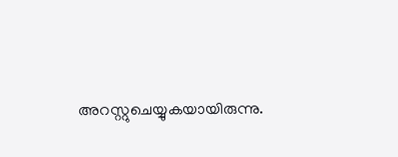അറസ്റ്റുചെയ്യുകയായിരുന്നു.